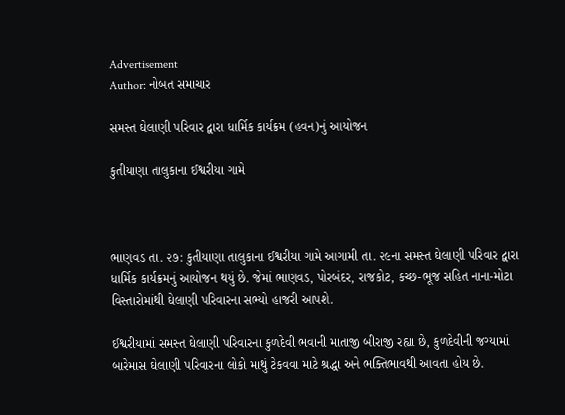Advertisement
Author: નોબત સમાચાર

સમસ્ત ઘેલાણી પરિવાર દ્વારા ધાર્મિક કાર્યક્રમ (હવન)નું આયોજન

કુતીયાણા તાલુકાના ઈશ્વરીયા ગામે



ભાણવડ તા. ૨૭: કુતીયાણા તાલુકાના ઈશ્વરીયા ગામે આગામી તા. ૨૯ના સમસ્ત ઘેલાણી પરિવાર દ્વારા ધાર્મિક કાર્યક્રમનું આયોજન થયું છે. જેમાં ભાણવડ, પોરબંદર, રાજકોટ, કચ્છ-ભૂજ સહિત નાના-મોટા વિસ્તારોમાંથી ઘેલાણી પરિવારના સભ્યો હાજરી આપશે.

ઈશ્વરીયામાં સમસ્ત ઘેલાણી પરિવારના કુળદેવી ભવાની માતાજી બીરાજી રહ્યા છે, કુળદેવીની જગ્યામાં બારેમાસ ઘેલાણી પરિવારના લોકો માથું ટેકવવા માટે શ્રદ્ધા અને ભક્તિભાવથી આવતા હોય છે.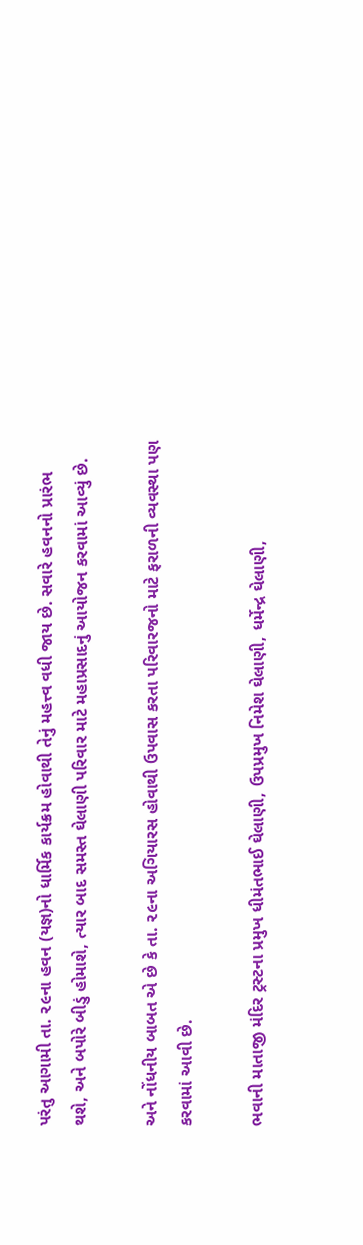પરંતુ આગામી તા. ૨૯ના હવન (યજ્ઞ)નો ધાર્મિક કાર્યક્રમ હોવાથી તેનું મહત્ત્વ વધી જાય છે. સવારે હવનનો પ્રારંભ થશે, અને બપોરે બીડું હોમાશે, ત્યાર બાદ સમસ્ત ઘેલાણી પરિવાર માટે મહાપ્રસાદનું આયોજન કરવામાં આવ્યું છે.

અને નોંધનીય બાબત એ છે કે તા. ૨૯ના અગિયારસ હોવાથી ઉપવાસ કરતા પરિવારજનો માટે ફરાળની વ્યવસ્થા પણ કરવામાં આવી છે.

ભવાની માતાજી મંદિર ટ્રસ્ટના પ્રમુખ ધીમંતભાઈ ઘેલાણી, ઉપપ્રમુખ નિમેશ ઘેલાણી, ધર્મેન્દ્ર ઘેલાણી,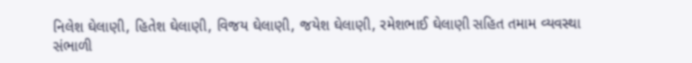નિલેશ ઘેલાણી, હિતેશ ઘેલાણી, વિજય ઘેલાણી, જયેશ ઘેલાણી, રમેશભાઈ ઘેલાણી સહિત તમામ વ્યવસ્થા સંભાળી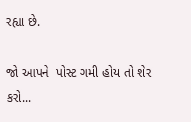રહ્યા છે.

જો આપને  પોસ્ટ ગમી હોય તો શેર કરો...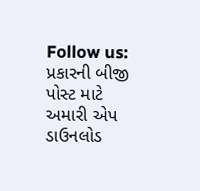Follow us:   પ્રકારની બીજી પોસ્ટ માટે અમારી એપ ડાઉનલોડ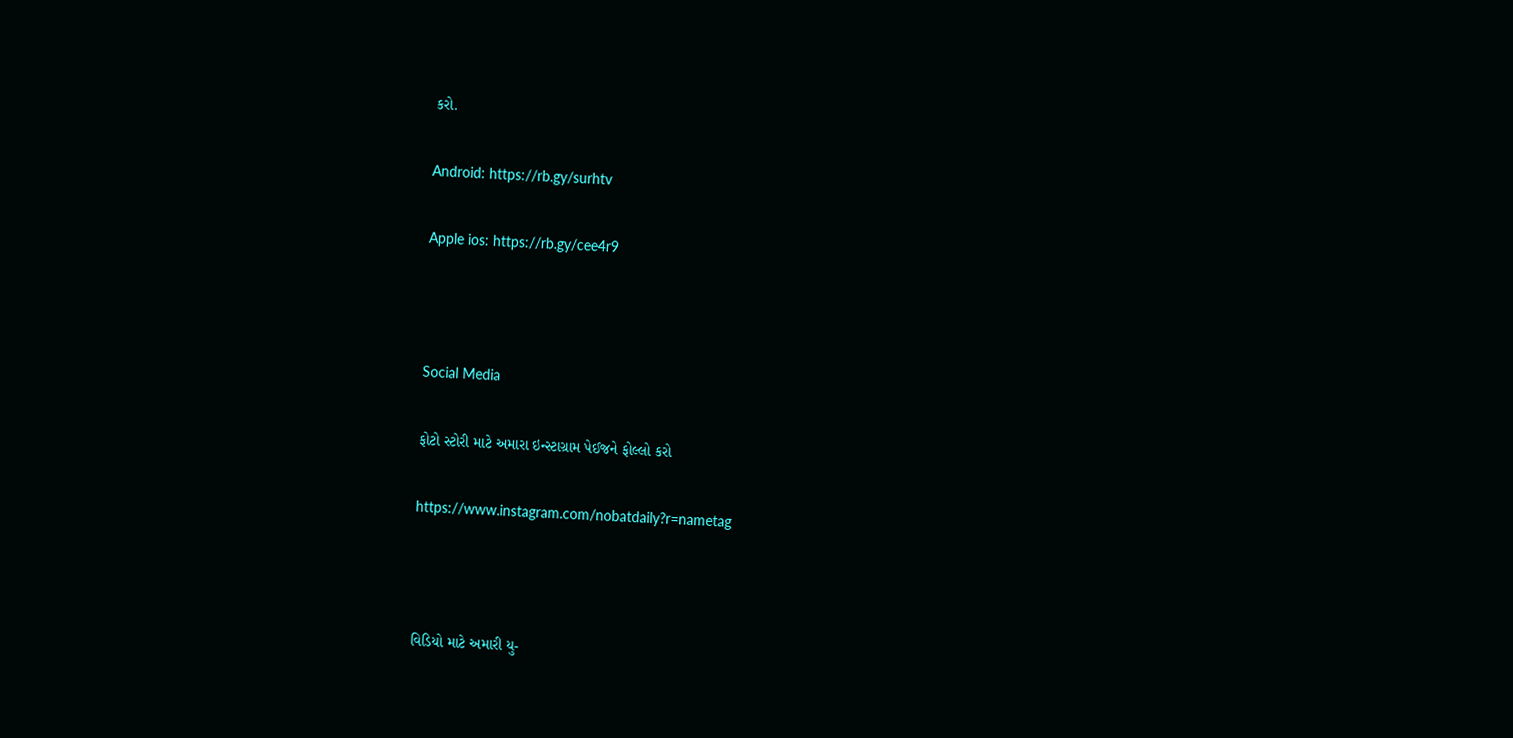કરો.

Android: https://rb.gy/surhtv

Apple ios: https://rb.gy/cee4r9



Social Media

ફોટો સ્ટોરી માટે અમારા ઇન્સ્ટાગ્રામ પેઈજને ફોલ્લો કરો

https://www.instagram.com/nobatdaily?r=nametag



વિડિયો માટે અમારી યુ-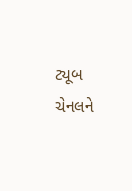ટ્યૂબ ચેનલને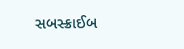સબસ્ક્રાઈબ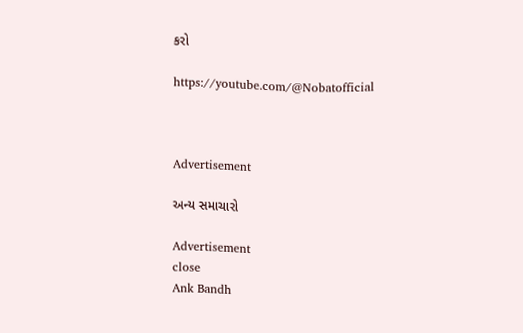કરો

https://youtube.com/@Nobatofficial



Advertisement

અન્ય સમાચારો

Advertisement
close
Ank Bandh